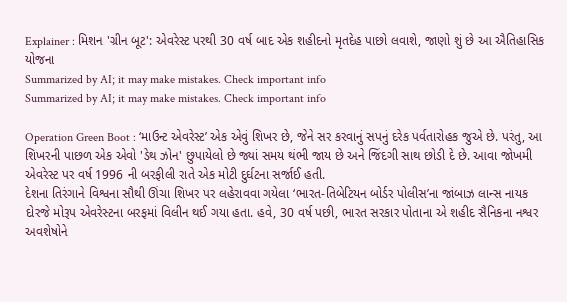Explainer : મિશન 'ગ્રીન બૂટ': એવરેસ્ટ પરથી 30 વર્ષ બાદ એક શહીદનો મૃતદેહ પાછો લવાશે, જાણો શું છે આ ઐતિહાસિક યોજના
Summarized by AI; it may make mistakes. Check important info
Summarized by AI; it may make mistakes. Check important info

Operation Green Boot : ‘માઉન્ટ એવરેસ્ટ’ એક એવું શિખર છે, જેને સર કરવાનું સપનું દરેક પર્વતારોહક જુએ છે. પરંતુ, આ શિખરની પાછળ એક એવો 'ડેથ ઝોન' છુપાયેલો છે જ્યાં સમય થંભી જાય છે અને જિંદગી સાથ છોડી દે છે. આવા જોખમી એવરેસ્ટ પર વર્ષ 1996 ની બરફીલી રાતે એક મોટી દુર્ઘટના સર્જાઈ હતી.
દેશના તિરંગાને વિશ્વના સૌથી ઊંચા શિખર પર લહેરાવવા ગયેલા ‘ભારત-તિબેટિયન બોર્ડર પોલીસ’ના જાંબાઝ લાન્સ નાયક દોરજે મોરૂપ એવરેસ્ટના બરફમાં વિલીન થઈ ગયા હતા. હવે, 30 વર્ષ પછી, ભારત સરકાર પોતાના એ શહીદ સૈનિકના નશ્વર અવશેષોને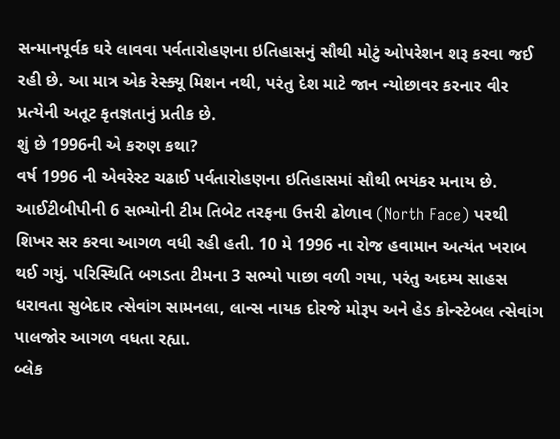સન્માનપૂર્વક ઘરે લાવવા પર્વતારોહણના ઇતિહાસનું સૌથી મોટું ઓપરેશન શરૂ કરવા જઈ રહી છે. આ માત્ર એક રેસ્ક્યૂ મિશન નથી, પરંતુ દેશ માટે જાન ન્યોછાવર કરનાર વીર પ્રત્યેની અતૂટ કૃતજ્ઞતાનું પ્રતીક છે.
શું છે 1996ની એ કરુણ કથા?
વર્ષ 1996 ની એવરેસ્ટ ચઢાઈ પર્વતારોહણના ઇતિહાસમાં સૌથી ભયંકર મનાય છે. આઈટીબીપીની 6 સભ્યોની ટીમ તિબેટ તરફના ઉત્તરી ઢોળાવ (North Face) પરથી શિખર સર કરવા આગળ વધી રહી હતી. 10 મે 1996 ના રોજ હવામાન અત્યંત ખરાબ થઈ ગયું. પરિસ્થિતિ બગડતા ટીમના 3 સભ્યો પાછા વળી ગયા, પરંતુ અદમ્ય સાહસ ધરાવતા સુબેદાર ત્સેવાંગ સામનલા, લાન્સ નાયક દોરજે મોરૂપ અને હેડ કોન્સ્ટેબલ ત્સેવાંગ પાલજોર આગળ વધતા રહ્યા.
બ્લેક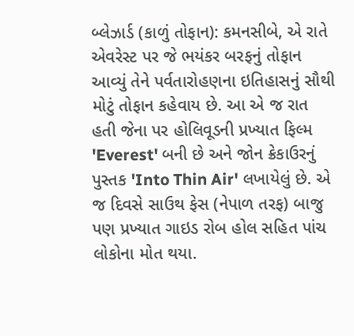બ્લેઝાર્ડ (કાળું તોફાન): કમનસીબે, એ રાતે એવરેસ્ટ પર જે ભયંકર બરફનું તોફાન આવ્યું તેને પર્વતારોહણના ઇતિહાસનું સૌથી મોટું તોફાન કહેવાય છે. આ એ જ રાત હતી જેના પર હોલિવૂડની પ્રખ્યાત ફિલ્મ 'Everest' બની છે અને જોન ક્રેકાઉરનું પુસ્તક 'Into Thin Air' લખાયેલું છે. એ જ દિવસે સાઉથ ફેસ (નેપાળ તરફ) બાજુ પણ પ્રખ્યાત ગાઇડ રોબ હોલ સહિત પાંચ લોકોના મોત થયા.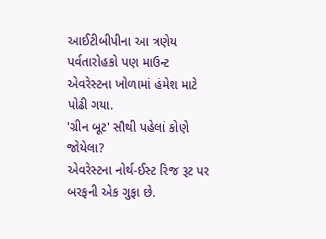આઈટીબીપીના આ ત્રણેય પર્વતારોહકો પણ માઉન્ટ એવરેસ્ટના ખોળામાં હંમેશ માટે પોઢી ગયા.
'ગ્રીન બૂટ' સૌથી પહેલાં કોણે જોયેલા?
એવરેસ્ટના નોર્થ-ઈસ્ટ રિજ રૂટ પર બરફની એક ગુફા છે.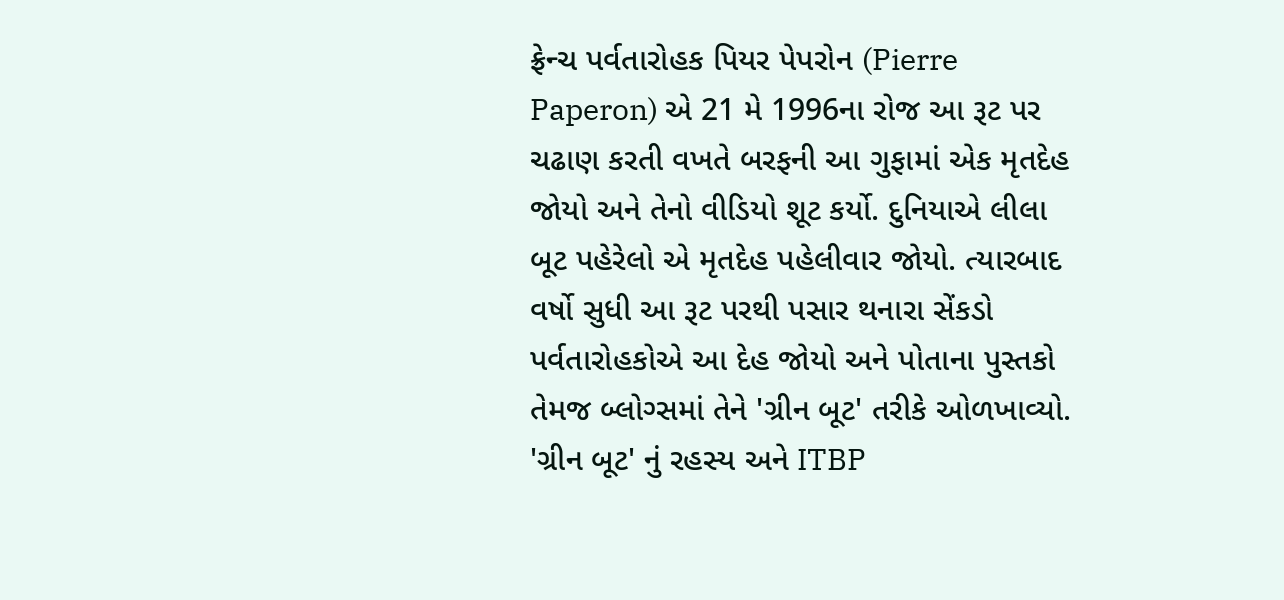ફ્રેન્ચ પર્વતારોહક પિયર પેપરોન (Pierre Paperon) એ 21 મે 1996ના રોજ આ રૂટ પર ચઢાણ કરતી વખતે બરફની આ ગુફામાં એક મૃતદેહ જોયો અને તેનો વીડિયો શૂટ કર્યો. દુનિયાએ લીલા બૂટ પહેરેલો એ મૃતદેહ પહેલીવાર જોયો. ત્યારબાદ વર્ષો સુધી આ રૂટ પરથી પસાર થનારા સેંકડો પર્વતારોહકોએ આ દેહ જોયો અને પોતાના પુસ્તકો તેમજ બ્લોગ્સમાં તેને 'ગ્રીન બૂટ' તરીકે ઓળખાવ્યો.
'ગ્રીન બૂટ' નું રહસ્ય અને ITBP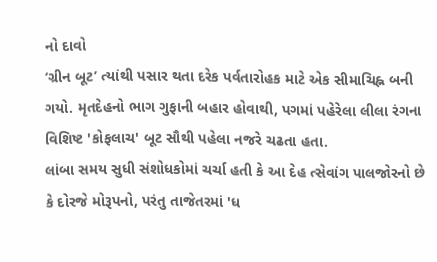નો દાવો
‘ગ્રીન બૂટ’ ત્યાંથી પસાર થતા દરેક પર્વતારોહક માટે એક સીમાચિહ્ન બની ગયો. મૃતદેહનો ભાગ ગુફાની બહાર હોવાથી, પગમાં પહેરેલા લીલા રંગના વિશિષ્ટ 'કોફલાચ' બૂટ સૌથી પહેલા નજરે ચઢતા હતા.
લાંબા સમય સુધી સંશોધકોમાં ચર્ચા હતી કે આ દેહ ત્સેવાંગ પાલજોરનો છે કે દોરજે મોરૂપનો, પરંતુ તાજેતરમાં 'ધ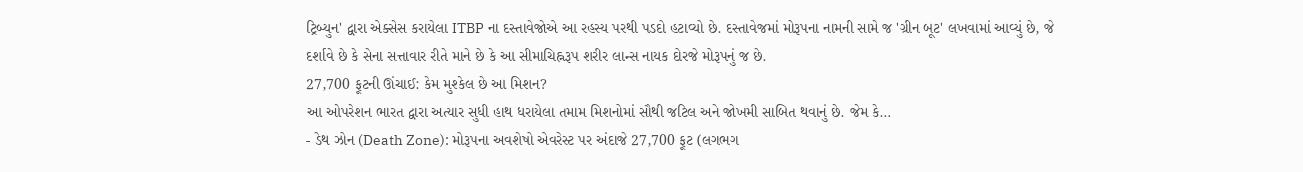ટ્રિબ્યુન' દ્વારા એક્સેસ કરાયેલા ITBP ના દસ્તાવેજોએ આ રહસ્ય પરથી પડદો હટાવ્યો છે. દસ્તાવેજમાં મોરૂપના નામની સામે જ 'ગ્રીન બૂટ' લખવામાં આવ્યું છે, જે દર્શાવે છે કે સેના સત્તાવાર રીતે માને છે કે આ સીમાચિહ્નરૂપ શરીર લાન્સ નાયક દોરજે મોરૂપનું જ છે.
27,700 ફૂટની ઊંચાઈ: કેમ મુશ્કેલ છે આ મિશન?
આ ઓપરેશન ભારત દ્વારા અત્યાર સુધી હાથ ધરાયેલા તમામ મિશનોમાં સૌથી જટિલ અને જોખમી સાબિત થવાનું છે. જેમ કે…
- ડેથ ઝોન (Death Zone): મોરૂપના અવશેષો એવરેસ્ટ પર અંદાજે 27,700 ફૂટ (લગભગ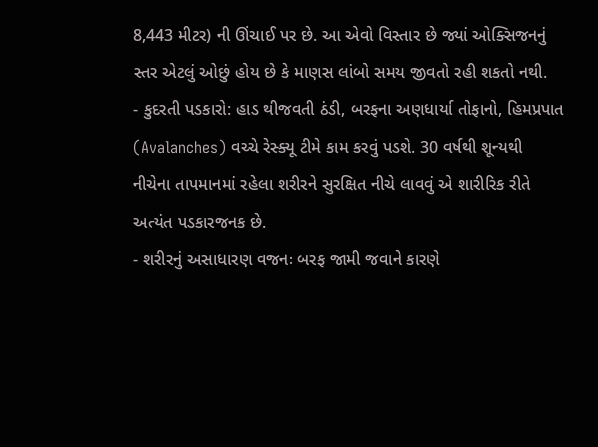8,443 મીટર) ની ઊંચાઈ પર છે. આ એવો વિસ્તાર છે જ્યાં ઓક્સિજનનું સ્તર એટલું ઓછું હોય છે કે માણસ લાંબો સમય જીવતો રહી શકતો નથી.
- કુદરતી પડકારો: હાડ થીજવતી ઠંડી, બરફના અણધાર્યા તોફાનો, હિમપ્રપાત (Avalanches) વચ્ચે રેસ્ક્યૂ ટીમે કામ કરવું પડશે. 30 વર્ષથી શૂન્યથી નીચેના તાપમાનમાં રહેલા શરીરને સુરક્ષિત નીચે લાવવું એ શારીરિક રીતે અત્યંત પડકારજનક છે.
- શરીરનું અસાધારણ વજનઃ બરફ જામી જવાને કારણે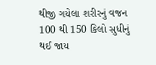થીજી ગયેલા શરીરનું વજન 100 થી 150 કિલો સુધીનું થઈ જાય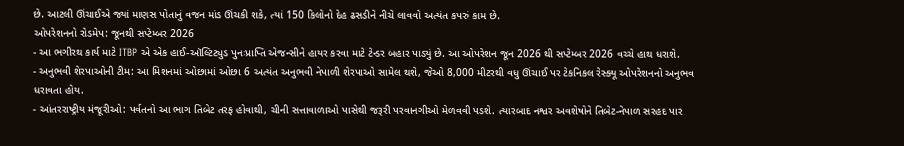છે. આટલી ઊંચાઈએ જ્યાં માણસ પોતાનું વજન માંડ ઊંચકી શકે, ત્યાં 150 કિલોનો દેહ ઢસડીને નીચે લાવવો અત્યંત કપરું કામ છે.
ઓપરેશનનો રોડમેપ: જૂનથી સપ્ટેમ્બર 2026
- આ ભગીરથ કાર્ય માટે ITBP એ એક હાઈ-ઑલ્ટિટ્યુડ પુનઃપ્રાપ્તિ એજન્સીને હાયર કરવા માટે ટેન્ડર બહાર પાડ્યું છે. આ ઓપરેશન જૂન 2026 થી સપ્ટેમ્બર 2026 વચ્ચે હાથ ધરાશે.
- અનુભવી શેરપાઓની ટીમ: આ મિશનમાં ઓછામાં ઓછા 6 અત્યંત અનુભવી નેપાળી શેરપાઓ સામેલ થશે, જેઓ 8,000 મીટરથી વધુ ઊંચાઈ પર ટેકનિકલ રેસ્ક્યૂ ઓપરેશનનો અનુભવ ધરાવતા હોય.
- આંતરરાષ્ટ્રીય મંજૂરીઓ: પર્વતનો આ ભાગ તિબેટ તરફ હોવાથી, ચીની સત્તાવાળાઓ પાસેથી જરૂરી પરવાનગીઓ મેળવવી પડશે. ત્યારબાદ નશ્વર અવશેષોને તિબેટ-નેપાળ સરહદ પાર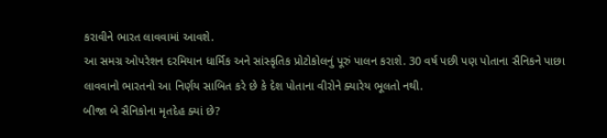કરાવીને ભારત લાવવામાં આવશે.
આ સમગ્ર ઓપરેશન દરમિયાન ધાર્મિક અને સાંસ્કૃતિક પ્રોટોકોલનું પૂરું પાલન કરાશે. 30 વર્ષ પછી પણ પોતાના સૈનિકને પાછા લાવવાનો ભારતનો આ નિર્ણય સાબિત કરે છે કે દેશ પોતાના વીરોને ક્યારેય ભૂલતો નથી.
બીજા બે સૈનિકોના મૃતદેહ ક્યાં છે?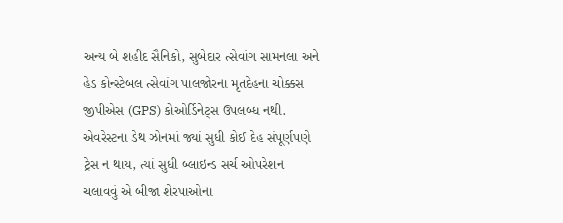અન્ય બે શહીદ સૈનિકો, સુબેદાર ત્સેવાંગ સામનલા અને હેડ કોન્સ્ટેબલ ત્સેવાંગ પાલજોરના મૃતદેહના ચોક્કસ જીપીએસ (GPS) કોઓર્ડિનેટ્સ ઉપલબ્ધ નથી. એવરેસ્ટના ડેથ ઝોનમાં જ્યાં સુધી કોઈ દેહ સંપૂર્ણપણે ટ્રેસ ન થાય, ત્યાં સુધી બ્લાઇન્ડ સર્ચ ઓપરેશન ચલાવવું એ બીજા શેરપાઓના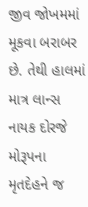જીવ જોખમમાં મૂકવા બરાબર છે. તેથી હાલમાં માત્ર લાન્સ નાયક દોરજે મોરૂપના મૃતદેહને જ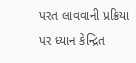પરત લાવવાની પ્રક્રિયા પર ધ્યાન કેન્દ્રિત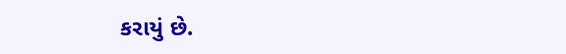કરાયું છે.